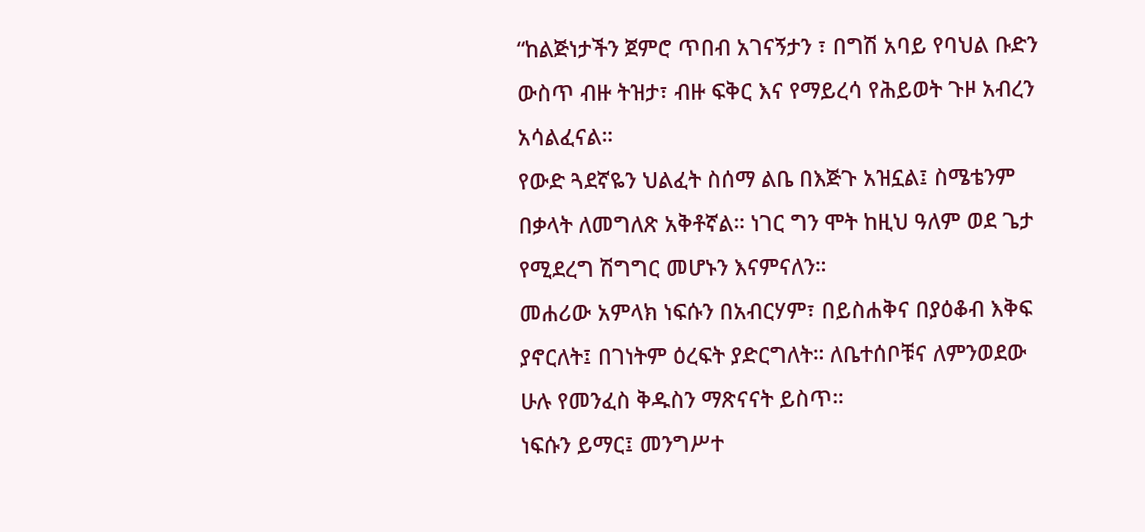“ከልጅነታችን ጀምሮ ጥበብ አገናኝታን ፣ በግሽ አባይ የባህል ቡድን ውስጥ ብዙ ትዝታ፣ ብዙ ፍቅር እና የማይረሳ የሕይወት ጉዞ አብረን አሳልፈናል።
የውድ ጓደኛዬን ህልፈት ስሰማ ልቤ በእጅጉ አዝኗል፤ ስሜቴንም በቃላት ለመግለጽ አቅቶኛል። ነገር ግን ሞት ከዚህ ዓለም ወደ ጌታ የሚደረግ ሽግግር መሆኑን እናምናለን።
መሐሪው አምላክ ነፍሱን በአብርሃም፣ በይስሐቅና በያዕቆብ እቅፍ ያኖርለት፤ በገነትም ዕረፍት ያድርግለት። ለቤተሰቦቹና ለምንወደው ሁሉ የመንፈስ ቅዱስን ማጽናናት ይስጥ።
ነፍሱን ይማር፤ መንግሥተ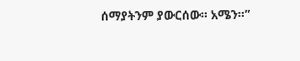ሰማያትንም ያውርሰው። አሜን።”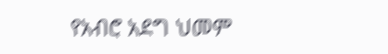የአብሮ አደግ ህመም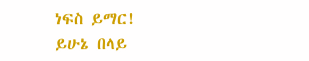ነፍስ ይማር!
ይሁኔ በላይ